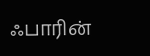ஃபாரின்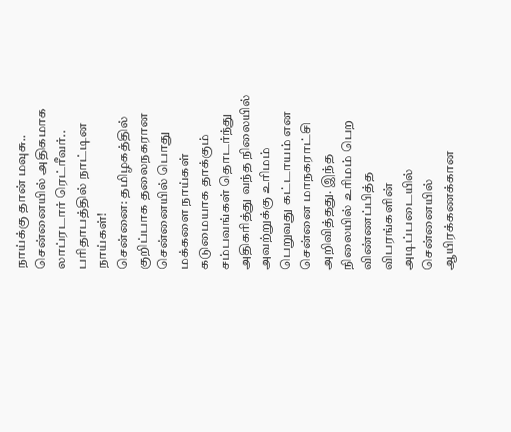நாய்க்கு தான் மவுசு.. சென்னையில் அதிகமாக லாப்ரடார் ரெட்ரீவர்.. பரிதாபத்தில் நாட்டின நாய்கள்!
சென்னை: தமிழகத்தில் குறிப்பாக தலைநகரான சென்னையில் பொது மக்களை நாய்கள் கடுமையாக தாக்கும் சம்பவங்கள் தொடர்ந்து அதிகரித்து வந்த நிலையில் அவற்றுக்கு உரிமம் பெறுவது கட்டாயம் என சென்னை மாநகராட்சி அறிவித்தது. இந்த நிலையில் உரிமம் பெற விண்ணப்பித்த விபரங்களின் அடிப்படையில் சென்னையில் ஆயிரக்கணக்கான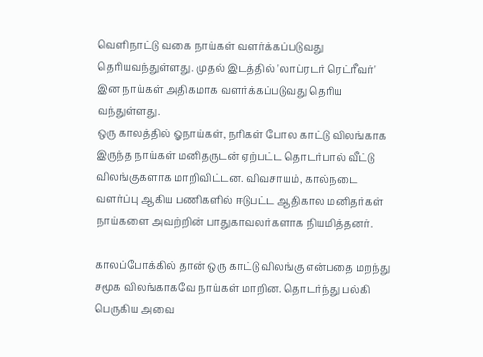வெளிநாட்டு வகை நாய்கள் வளர்க்கப்படுவது தெரியவந்துள்ளது. முதல் இடத்தில் 'லாப்ரடர் ரெட்ரீவர்' இன நாய்கள் அதிகமாக வளர்க்கப்படுவது தெரிய வந்துள்ளது.
ஒரு காலத்தில் ஓநாய்கள், நரிகள் போல காட்டு விலங்காக இருந்த நாய்கள் மனிதருடன் ஏற்பட்ட தொடர்பால் வீட்டு விலங்குகளாக மாறிவிட்டன. விவசாயம், கால்நடை வளர்ப்பு ஆகிய பணிகளில் ஈடுபட்ட ஆதிகால மனிதர்கள் நாய்களை அவற்றின் பாதுகாவலர்களாக நியமித்தனர்.

காலப்போக்கில் தான் ஒரு காட்டு விலங்கு என்பதை மறந்து சமூக விலங்காகவே நாய்கள் மாறின. தொடர்ந்து பல்கி பெருகிய அவை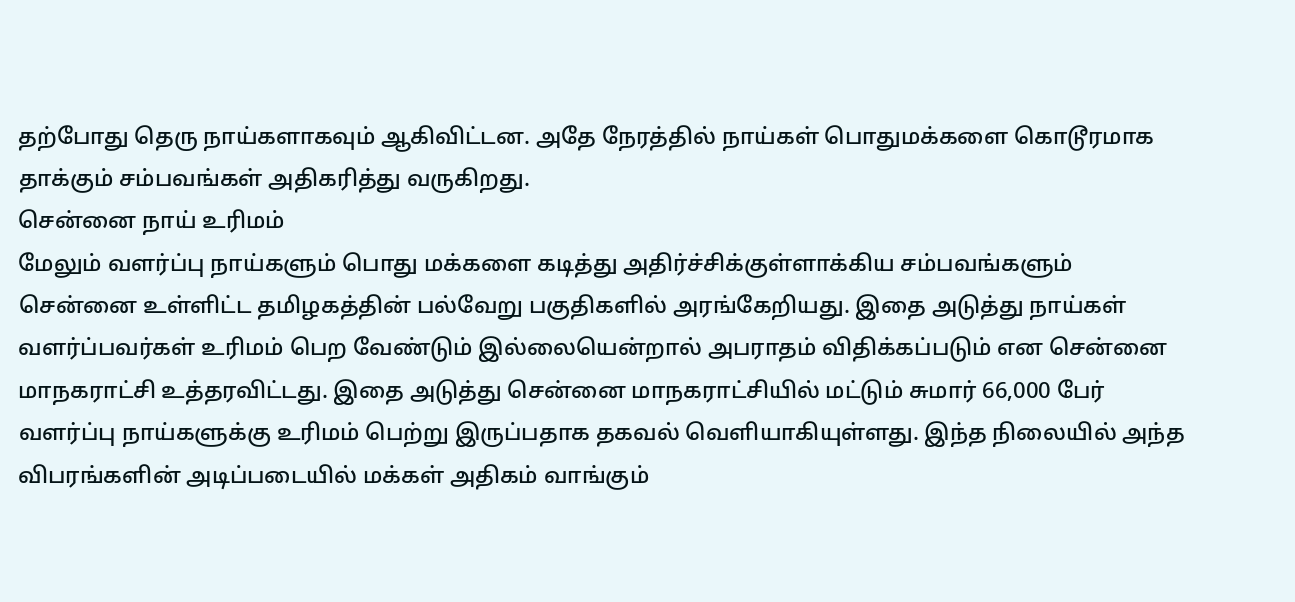தற்போது தெரு நாய்களாகவும் ஆகிவிட்டன. அதே நேரத்தில் நாய்கள் பொதுமக்களை கொடூரமாக தாக்கும் சம்பவங்கள் அதிகரித்து வருகிறது.
சென்னை நாய் உரிமம்
மேலும் வளர்ப்பு நாய்களும் பொது மக்களை கடித்து அதிர்ச்சிக்குள்ளாக்கிய சம்பவங்களும் சென்னை உள்ளிட்ட தமிழகத்தின் பல்வேறு பகுதிகளில் அரங்கேறியது. இதை அடுத்து நாய்கள் வளர்ப்பவர்கள் உரிமம் பெற வேண்டும் இல்லையென்றால் அபராதம் விதிக்கப்படும் என சென்னை மாநகராட்சி உத்தரவிட்டது. இதை அடுத்து சென்னை மாநகராட்சியில் மட்டும் சுமார் 66,000 பேர் வளர்ப்பு நாய்களுக்கு உரிமம் பெற்று இருப்பதாக தகவல் வெளியாகியுள்ளது. இந்த நிலையில் அந்த விபரங்களின் அடிப்படையில் மக்கள் அதிகம் வாங்கும்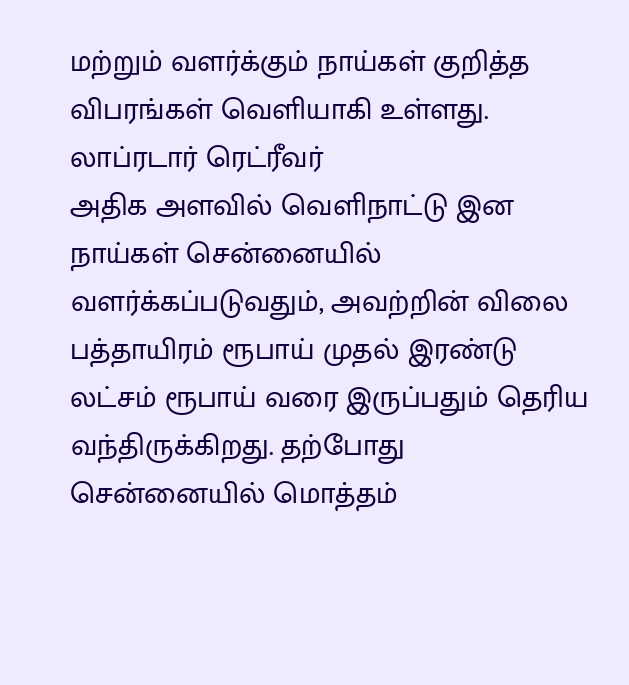மற்றும் வளர்க்கும் நாய்கள் குறித்த விபரங்கள் வெளியாகி உள்ளது.
லாப்ரடார் ரெட்ரீவர்
அதிக அளவில் வெளிநாட்டு இன நாய்கள் சென்னையில் வளர்க்கப்படுவதும், அவற்றின் விலை பத்தாயிரம் ரூபாய் முதல் இரண்டு லட்சம் ரூபாய் வரை இருப்பதும் தெரிய வந்திருக்கிறது. தற்போது சென்னையில் மொத்தம்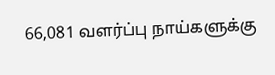66,081 வளர்ப்பு நாய்களுக்கு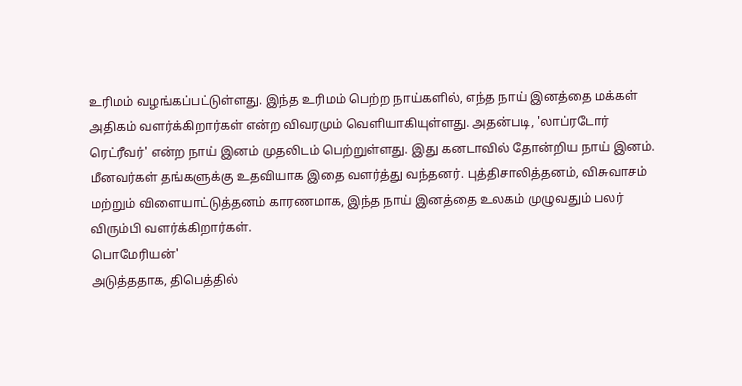உரிமம் வழங்கப்பட்டுள்ளது. இந்த உரிமம் பெற்ற நாய்களில், எந்த நாய் இனத்தை மக்கள் அதிகம் வளர்க்கிறார்கள் என்ற விவரமும் வெளியாகியுள்ளது. அதன்படி, 'லாப்ரடோர் ரெட்ரீவர்' என்ற நாய் இனம் முதலிடம் பெற்றுள்ளது. இது கனடாவில் தோன்றிய நாய் இனம். மீனவர்கள் தங்களுக்கு உதவியாக இதை வளர்த்து வந்தனர். புத்திசாலித்தனம், விசுவாசம் மற்றும் விளையாட்டுத்தனம் காரணமாக, இந்த நாய் இனத்தை உலகம் முழுவதும் பலர் விரும்பி வளர்க்கிறார்கள்.
பொமேரியன்'
அடுத்ததாக, திபெத்தில்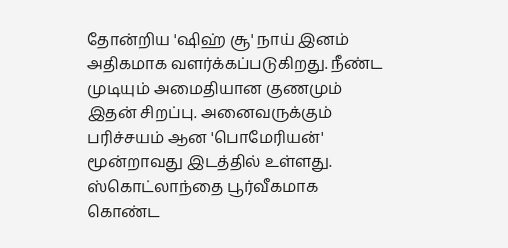தோன்றிய 'ஷிஹ் சூ' நாய் இனம் அதிகமாக வளர்க்கப்படுகிறது. நீண்ட முடியும் அமைதியான குணமும் இதன் சிறப்பு. அனைவருக்கும் பரிச்சயம் ஆன 'பொமேரியன்' மூன்றாவது இடத்தில் உள்ளது. ஸ்கொட்லாந்தை பூர்வீகமாக கொண்ட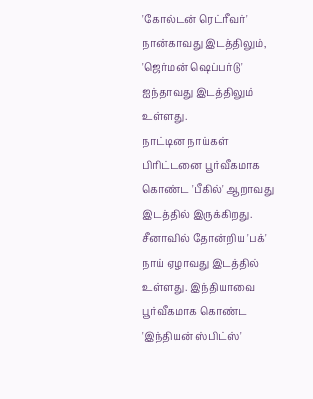'கோல்டன் ரெட்ரீவர்' நான்காவது இடத்திலும், 'ஜெர்மன் ஷெப்பர்டு' ஐந்தாவது இடத்திலும் உள்ளது.
நாட்டின நாய்கள்
பிரிட்டனை பூர்வீகமாக கொண்ட 'பீகில்' ஆறாவது இடத்தில் இருக்கிறது. சீனாவில் தோன்றிய 'பக்' நாய் ஏழாவது இடத்தில் உள்ளது. இந்தியாவை பூர்வீகமாக கொண்ட 'இந்தியன் ஸ்பிட்ஸ்'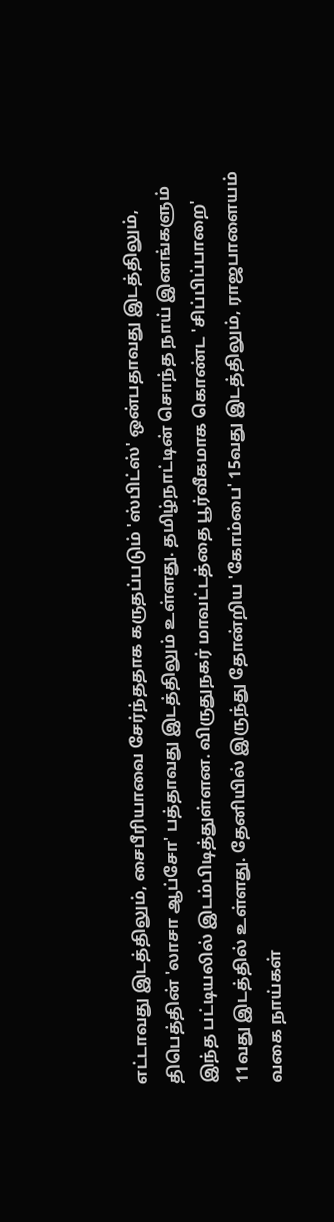எட்டாவது இடத்திலும், சைபீரியாவை சேர்ந்ததாக கருதப்படும் 'ஸ்பிட்ஸ்' ஒன்பதாவது இடத்திலும், திபெத்தின் 'லாசா ஆப்சோ' பத்தாவது இடத்திலும் உள்ளது. தமிழ்நாட்டின் சொந்த நாய் இனங்களும் இந்த பட்டியலில் இடம்பிடித்துள்ளன. விருதுநகர் மாவட்டத்தை பூர்வீகமாக கொண்ட 'சிப்பிப்பாறை' 11வது இடத்தில் உள்ளது. தேனியில் இருந்து தோன்றிய 'கோம்பை' 15வது இடத்திலும், ராஜபாளையம் வகை நாய்கள்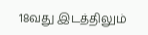18வது இடத்திலும்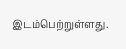இடம்பெற்றுள்ளது.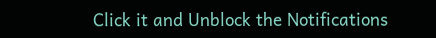Click it and Unblock the Notifications